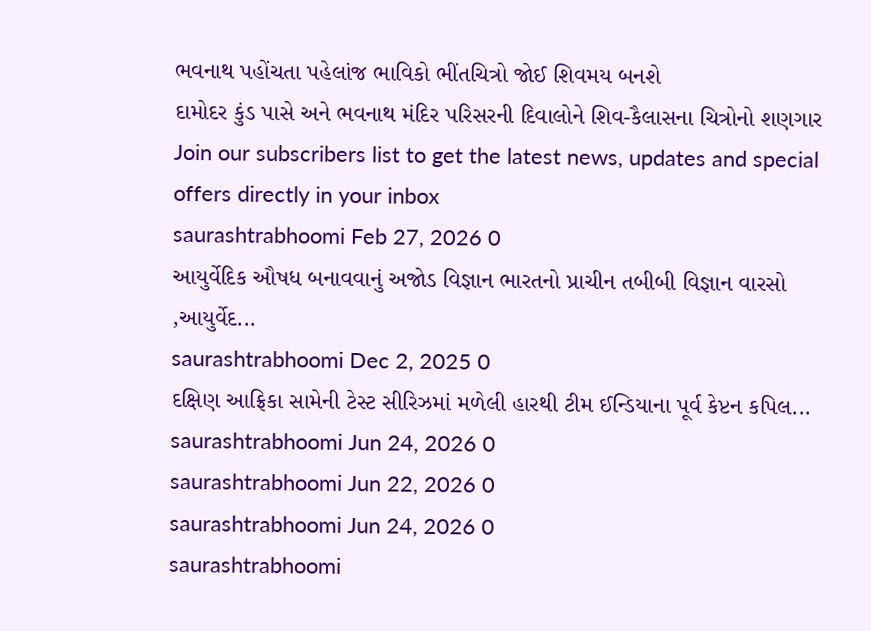ભવનાથ પહોંચતા પહેલાંજ ભાવિકો ભીંતચિત્રો જોઈ શિવમય બનશે
દામોદર કુંડ પાસે અને ભવનાથ મંદિર પરિસરની દિવાલોને શિવ-કૈલાસના ચિત્રોનો શણગાર
Join our subscribers list to get the latest news, updates and special offers directly in your inbox
saurashtrabhoomi Feb 27, 2026 0
આયુર્વેદિક ઔષધ બનાવવાનું અજોડ વિજ્ઞાન ભારતનો પ્રાચીન તબીબી વિજ્ઞાન વારસો ,આયુર્વેદ...
saurashtrabhoomi Dec 2, 2025 0
દક્ષિણ આફ્રિકા સામેની ટેસ્ટ સીરિઝમાં મળેલી હારથી ટીમ ઈન્ડિયાના પૂર્વ કેપ્ટન કપિલ...
saurashtrabhoomi Jun 24, 2026 0
saurashtrabhoomi Jun 22, 2026 0
saurashtrabhoomi Jun 24, 2026 0
saurashtrabhoomi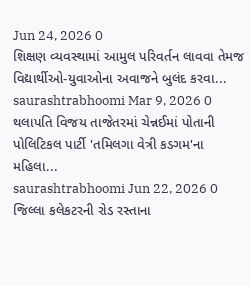Jun 24, 2026 0
શિક્ષણ વ્યવસ્થામાં આમુલ પરિવર્તન લાવવા તેમજ વિદ્યાર્થીઓ-યુવાઓના અવાજને બુલંદ કરવા...
saurashtrabhoomi Mar 9, 2026 0
થલાપતિ વિજય તાજેતરમાં ચેન્નઈમાં પોતાની પોલિટિકલ પાર્ટી 'તમિલગા વેત્રી કડગમ'ના મહિલા...
saurashtrabhoomi Jun 22, 2026 0
જિલ્લા કલેકટરની રોડ રસ્તાના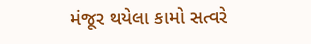મંજૂર થયેલા કામો સત્વરે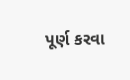પૂર્ણ કરવા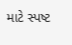માટે સ્પષ્ટ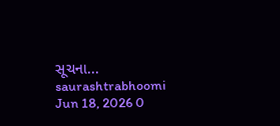સૂચના...
saurashtrabhoomi Jun 18, 2026 0